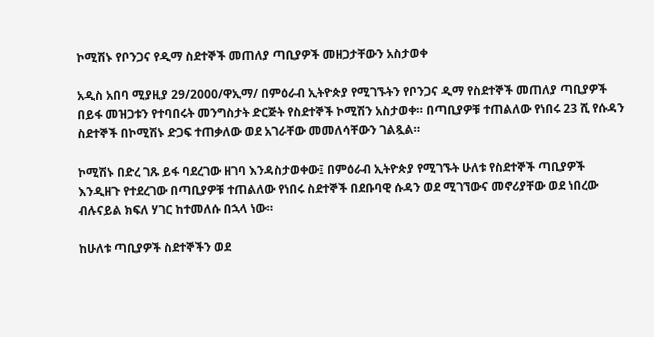ኮሚሽኑ የቦንጋና የዲማ ስደተኞች መጠለያ ጣቢያዎች መዘጋታቸውን አስታወቀ

አዲስ አበባ ሚያዚያ 29/2000/ዋኢማ/ በምዕራብ ኢትዮጵያ የሚገኙትን የቦንጋና ዲማ የስደተኞች መጠለያ ጣቢያዎች በይፋ መዝጋቱን የተባበሩት መንግስታት ድርጅት የስደተኞች ኮሚሽን አስታወቀ። በጣቢያዎቹ ተጠልለው የነበሩ 23 ሺ የሱዳን ስደተኞች በኮሚሽኑ ድጋፍ ተጠቃለው ወደ አገራቸው መመለሳቸውን ገልጿል።

ኮሚሽኑ በድረ ገጹ ይፋ ባደረገው ዘገባ እንዳስታወቀው፤ በምዕራብ ኢትዮጵያ የሚገኙት ሁለቱ የስደተኞች ጣቢያዎች እንዲዘጉ የተደረገው በጣቢያዎቹ ተጠልለው የነበሩ ስደተኞች በደቡባዊ ሱዳን ወደ ሚገኘውና መኖሪያቸው ወደ ነበረው ብሉናይል ክፍለ ሃገር ከተመለሱ በኋላ ነው።

ከሁለቱ ጣቢያዎች ስደተኞችን ወደ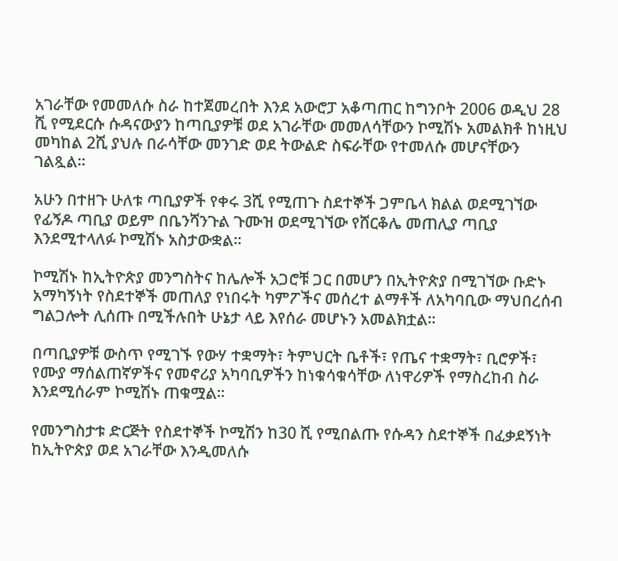አገራቸው የመመለሱ ስራ ከተጀመረበት እንደ አውሮፓ አቆጣጠር ከግንቦት 2006 ወዲህ 28 ሺ የሚደርሱ ሱዳናውያን ከጣቢያዎቹ ወደ አገራቸው መመለሳቸውን ኮሚሽኑ አመልክቶ ከነዚህ መካከል 2ሺ ያህሉ በራሳቸው መንገድ ወደ ትውልድ ስፍራቸው የተመለሱ መሆናቸውን ገልጿል።

አሁን በተዘጉ ሁለቱ ጣቢያዎች የቀሩ 3ሺ የሚጠጉ ስደተኞች ጋምቤላ ክልል ወደሚገኘው የፊኝዶ ጣቢያ ወይም በቤንሻንጉል ጉሙዝ ወደሚገኘው የሸርቆሌ መጠሊያ ጣቢያ እንደሚተላለፉ ኮሚሽኑ አስታውቋል።

ኮሚሽኑ ከኢትዮጵያ መንግስትና ከሌሎች አጋሮቹ ጋር በመሆን በኢትዮጵያ በሚገኘው ቡድኑ አማካኝነት የስደተኞች መጠለያ የነበሩት ካምፖችና መሰረተ ልማቶች ለአካባቢው ማህበረሰብ ግልጋሎት ሊሰጡ በሚችሉበት ሁኔታ ላይ እየሰራ መሆኑን አመልክቷል።

በጣቢያዎቹ ውስጥ የሚገኙ የውሃ ተቋማት፣ ትምህርት ቤቶች፣ የጤና ተቋማት፣ ቢሮዎች፣ የሙያ ማሰልጠኛዎችና የመኖሪያ አካባቢዎችን ከነቁሳቁሳቸው ለነዋሪዎች የማስረከብ ስራ እንደሚሰራም ኮሚሽኑ ጠቁሟል።

የመንግስታቱ ድርጅት የስደተኞች ኮሚሽን ከ30 ሺ የሚበልጡ የሱዳን ስደተኞች በፈቃደኝነት ከኢትዮጵያ ወደ አገራቸው እንዲመለሱ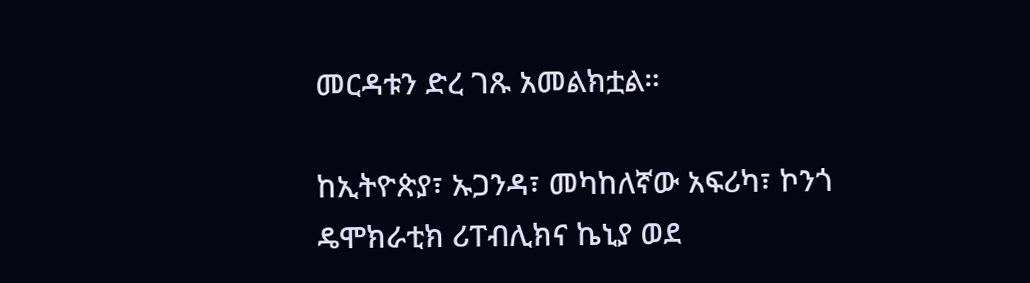መርዳቱን ድረ ገጹ አመልክቷል።

ከኢትዮጵያ፣ ኡጋንዳ፣ መካከለኛው አፍሪካ፣ ኮንጎ ዴሞክራቲክ ሪፐብሊክና ኬኒያ ወደ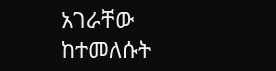አገራቸው ከተመለሱት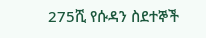275ሺ የሱዳን ስደተኞች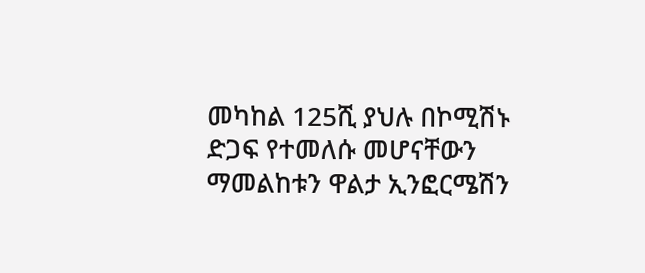መካከል 125ሺ ያህሉ በኮሚሽኑ ድጋፍ የተመለሱ መሆናቸውን ማመልከቱን ዋልታ ኢንፎርሜሽን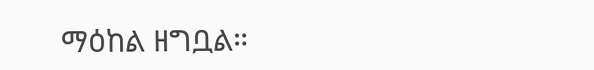ማዕከል ዘግቧል።